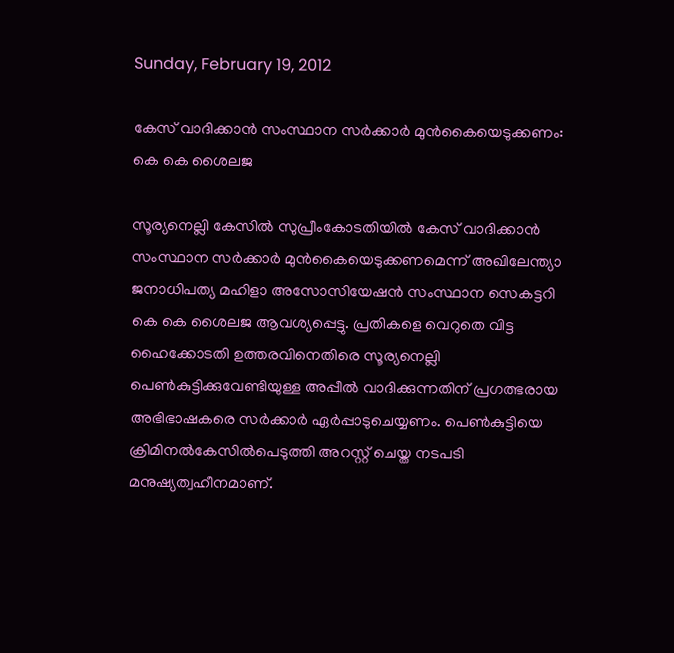Sunday, February 19, 2012

കേസ് വാദിക്കാന്‍ സംസ്ഥാന സര്‍ക്കാര്‍ മുന്‍കൈയെടുക്കണം: കെ കെ ശൈലജ

സൂര്യനെല്ലി കേസില്‍ സുപ്രീംകോടതിയില്‍ കേസ് വാദിക്കാന്‍ സംസ്ഥാന സര്‍ക്കാര്‍ മുന്‍കൈയെടുക്കണമെന്ന് അഖിലേന്ത്യാ ജനാധിപത്യ മഹിളാ അസോസിയേഷന്‍ സംസ്ഥാന സെകട്ടറി കെ കെ ശൈലജ ആവശ്യപ്പെട്ടു. പ്രതികളെ വെറുതെ വിട്ട ഹൈക്കോടതി ഉത്തരവിനെതിരെ സൂര്യനെല്ലി പെണ്‍കുട്ടിക്കുവേണ്ടിയുള്ള അപ്പീല്‍ വാദിക്കുന്നതിന് പ്രഗത്ഭരായ അഭിഭാഷകരെ സര്‍ക്കാര്‍ ഏര്‍പ്പാടുചെയ്യണം. പെണ്‍കുട്ടിയെ ക്രിമിനല്‍കേസില്‍പെടുത്തി അറസ്റ്റ് ചെയ്ത നടപടി മനുഷ്യത്വഹീനമാണ്.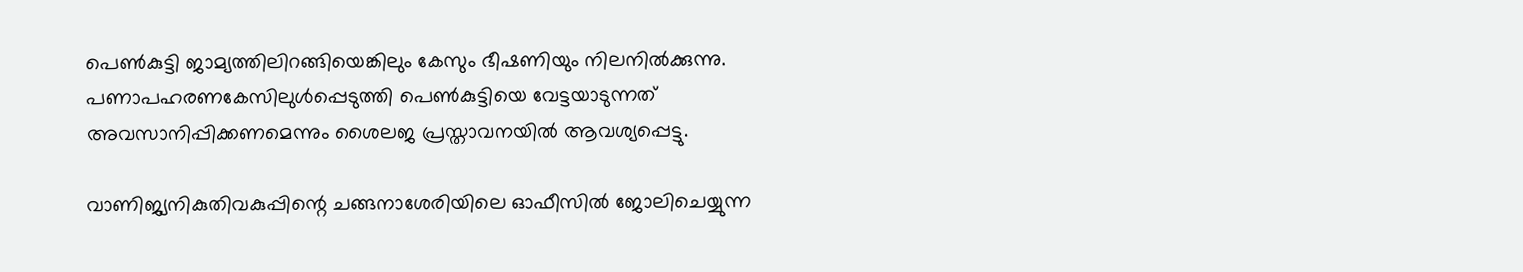പെണ്‍കുട്ടി ജാമ്യത്തിലിറങ്ങിയെങ്കിലും കേസും ഭീഷണിയും നിലനില്‍ക്കുന്നു. പണാപഹരണകേസിലുള്‍പ്പെടുത്തി പെണ്‍കുട്ടിയെ വേട്ടയാടുന്നത് അവസാനിപ്പിക്കണമെന്നും ശൈലജ പ്രസ്താവനയില്‍ ആവശ്യപ്പെട്ടു.

വാണിജ്യനികുതിവകുപ്പിന്റെ ചങ്ങനാശേരിയിലെ ഓഫീസില്‍ ജോലിചെയ്യുന്ന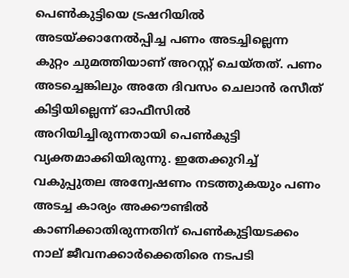പെണ്‍കുട്ടിയെ ട്രഷറിയില്‍ അടയ്ക്കാനേല്‍പ്പിച്ച പണം അടച്ചില്ലെന്ന കുറ്റം ചുമത്തിയാണ് അറസ്റ്റ് ചെയ്തത്. പണം അടച്ചെങ്കിലും അതേ ദിവസം ചെലാന്‍ രസീത് കിട്ടിയില്ലെന്ന് ഓഫീസില്‍ അറിയിച്ചിരുന്നതായി പെണ്‍കുട്ടി വ്യക്തമാക്കിയിരുന്നു. ഇതേക്കുറിച്ച് വകുപ്പുതല അന്വേഷണം നടത്തുകയും പണം അടച്ച കാര്യം അക്കൗണ്ടില്‍ കാണിക്കാതിരുന്നതിന് പെണ്‍കുട്ടിയടക്കം നാല് ജീവനക്കാര്‍ക്കെതിരെ നടപടി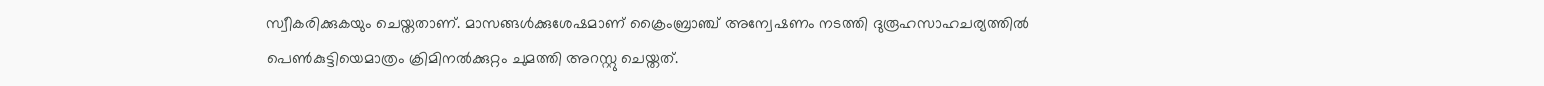സ്വീകരിക്കുകയും ചെയ്തതാണ്. മാസങ്ങള്‍ക്കുശേഷമാണ് ക്രൈംബ്രാഞ്ച് അന്വേഷണം നടത്തി ദുരൂഹസാഹചര്യത്തില്‍ പെണ്‍കുട്ടിയെമാത്രം ക്രിമിനല്‍ക്കുറ്റം ചുമത്തി അറസ്റ്റു ചെയ്തത്.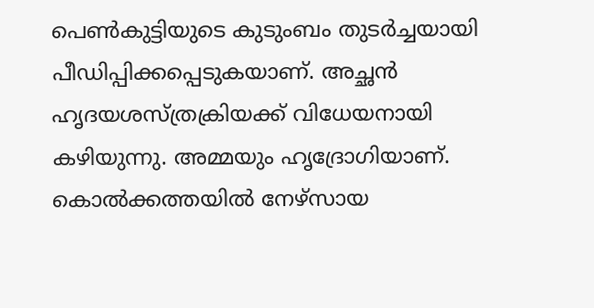പെണ്‍കുട്ടിയുടെ കുടുംബം തുടര്‍ച്ചയായി പീഡിപ്പിക്കപ്പെടുകയാണ്. അച്ഛന്‍ ഹൃദയശസ്ത്രക്രിയക്ക് വിധേയനായി കഴിയുന്നു. അമ്മയും ഹൃദ്രോഗിയാണ്. കൊല്‍ക്കത്തയില്‍ നേഴ്സായ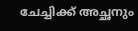ചേച്ചിക്ക് അച്ഛനും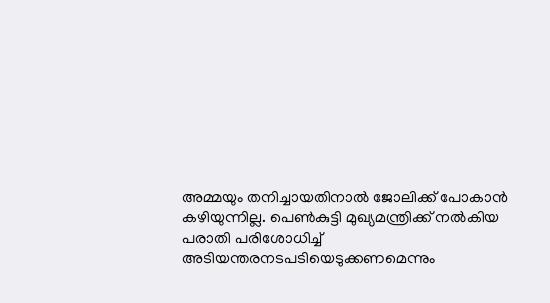അമ്മയും തനിച്ചായതിനാല്‍ ജോലിക്ക് പോകാന്‍ കഴിയുന്നില്ല. പെണ്‍കുട്ടി മുഖ്യമന്ത്രിക്ക് നല്‍കിയ പരാതി പരിശോധിച്ച് അടിയന്തരനടപടിയെടുക്കണമെന്നും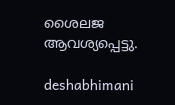ശൈലജ ആവശ്യപ്പെട്ടു.

deshabhimani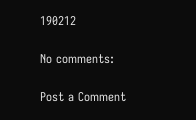190212

No comments:

Post a Comment